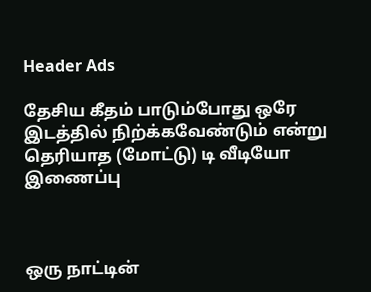Header Ads

தேசிய கீதம் பாடும்போது ஒரே இடத்தில் நிற்க்கவேண்டும் என்று தெரியாத (மோட்டு) டி வீடியோ இணைப்பு



ஒரு நாட்டின்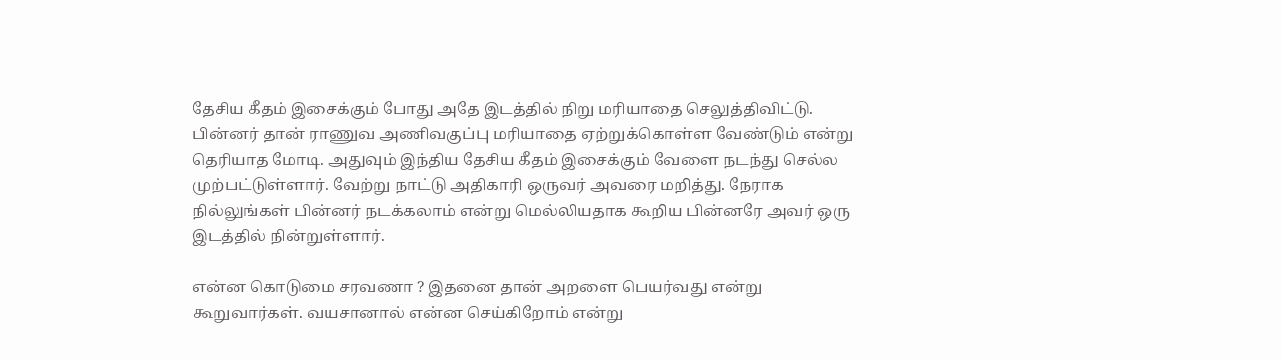தேசிய கீதம் இசைக்கும் போது அதே இடத்தில் நிறு மரியாதை செலுத்திவிட்டு. பின்னர் தான் ராணுவ அணிவகுப்பு மரியாதை ஏற்றுக்கொள்ள வேண்டும் என்று தெரியாத மோடி. அதுவும் இந்திய தேசிய கீதம் இசைக்கும் வேளை நடந்து செல்ல முற்பட்டுள்ளார். வேற்று நாட்டு அதிகாரி ஒருவர் அவரை மறித்து. நேராக நில்லுங்கள் பின்னர் நடக்கலாம் என்று மெல்லியதாக கூறிய பின்னரே அவர் ஒரு இடத்தில் நின்றுள்ளார்.

என்ன கொடுமை சரவணா ? இதனை தான் அறளை பெயர்வது என்று கூறுவார்கள். வயசானால் என்ன செய்கிறோம் என்று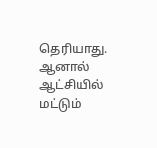தெரியாது. ஆனால் ஆட்சியில் மட்டும்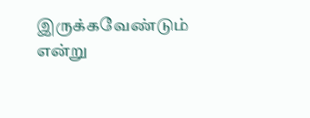இருக்கவேண்டும் என்று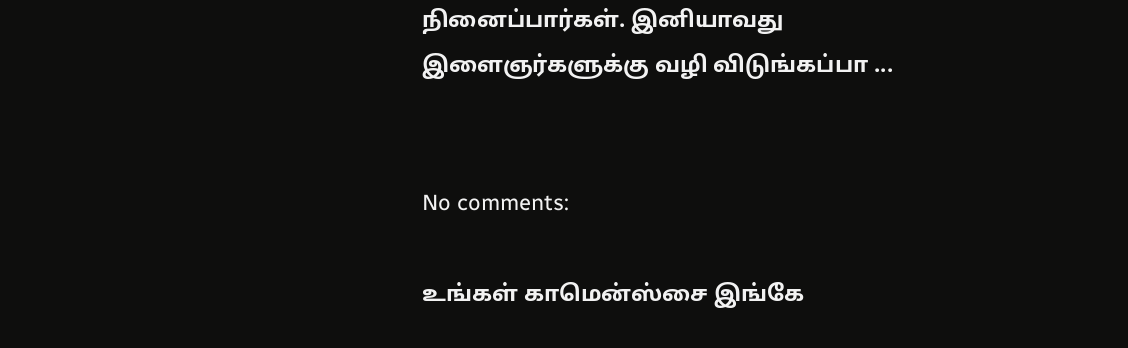நினைப்பார்கள். இனியாவது இளைஞர்களுக்கு வழி விடுங்கப்பா ...


No comments:

உங்கள் காமென்ஸ்சை இங்கே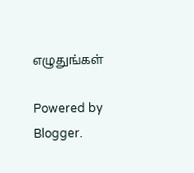எழுதுங்கள்

Powered by Blogger.